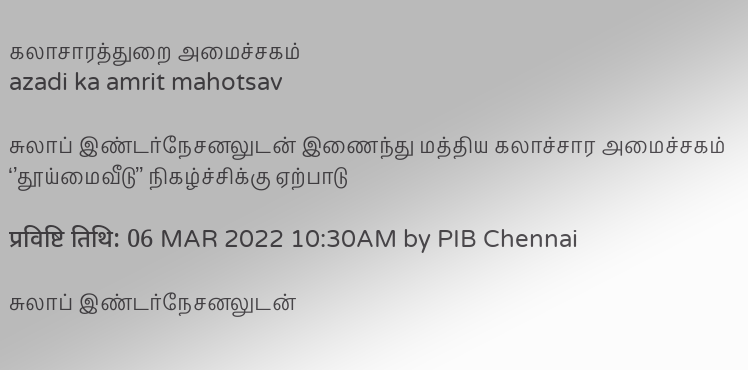கலாசாரத்துறை அமைச்சகம்
azadi ka amrit mahotsav

சுலாப் இண்டர்நேசனலுடன் இணைந்து மத்திய கலாச்சார அமைச்சகம் ‘’தூய்மைவீடு’’ நிகழ்ச்சிக்கு ஏற்பாடு

प्रविष्टि तिथि: 06 MAR 2022 10:30AM by PIB Chennai

சுலாப் இண்டர்நேசனலுடன்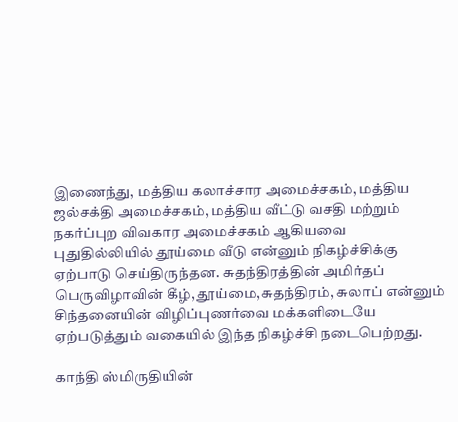இணைந்து, மத்திய கலாச்சார அமைச்சகம், மத்திய ஜல்சக்தி அமைச்சகம், மத்திய வீட்டு வசதி மற்றும் நகர்ப்புற விவகார அமைச்சகம் ஆகியவை புதுதில்லியில் தூய்மை வீடு என்னும் நிகழ்ச்சிக்கு ஏற்பாடு செய்திருந்தன. சுதந்திரத்தின் அமிர்தப் பெருவிழாவின் கீழ், தூய்மை,சுதந்திரம், சுலாப் என்னும் சிந்தனையின் விழிப்புணர்வை மக்களிடையே ஏற்படுத்தும் வகையில் இந்த நிகழ்ச்சி நடைபெற்றது.

காந்தி ஸ்மிருதியின்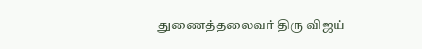துணைத்தலைவர் திரு விஜய்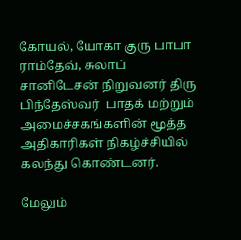கோயல், யோகா குரு பாபா ராம்தேவ், சுலாப் சானிடேசன் நிறுவனர் திரு பிந்தேஸ்வர்  பாதக் மற்றும் அமைச்சகங்களின் மூத்த அதிகாரிகள் நிகழ்ச்சியில் கலந்து கொண்டனர்.

மேலும்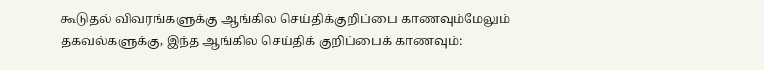கூடுதல் விவரங்களுக்கு ஆங்கில செய்திக்குறிப்பை காணவும்மேலும் தகவல்களுக்கு, இந்த ஆங்கில செய்திக் குறிப்பைக் காணவும்: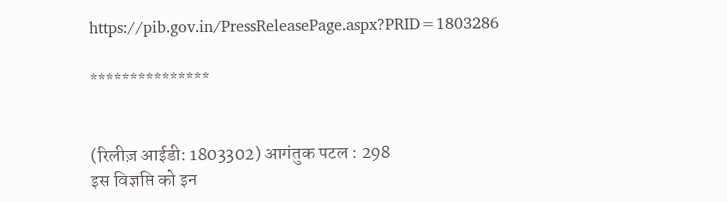https://pib.gov.in/PressReleasePage.aspx?PRID=1803286

***************


(रिलीज़ आईडी: 1803302) आगंतुक पटल : 298
इस विज्ञप्ति को इन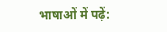भाषाओं में पढ़ें: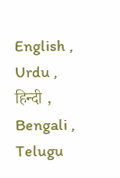English , Urdu , हिन्दी , Bengali , Telugu